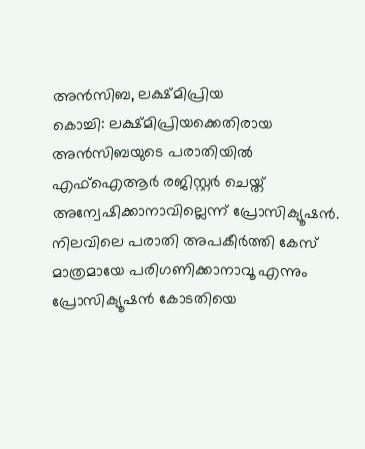അൻസിബ, ലക്ഷ്മിപ്രിയ
കൊച്ചി: ലക്ഷ്മിപ്രിയക്കെതിരായ അൻസിബയുടെ പരാതിയിൽ എഫ്ഐആർ രജിസ്റ്റർ ചെയ്ത് അന്വേഷിക്കാനാവില്ലെന്ന് പ്രോസിക്യൂഷൻ. നിലവിലെ പരാതി അപകീർത്തി കേസ് മാത്രമായേ പരിഗണിക്കാനാവൂ എന്നും പ്രോസിക്യൂഷൻ കോടതിയെ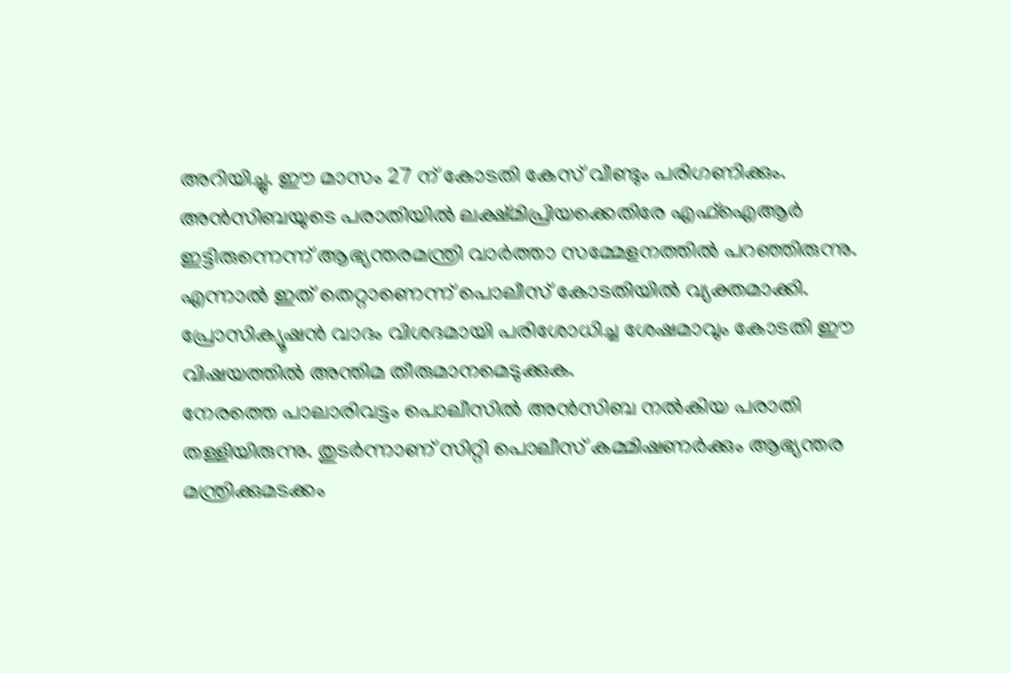അറിയിച്ചു. ഈ മാസം 27 ന് കോടതി കേസ് വീണ്ടും പരിഗണിക്കും.
അൻസിബയുടെ പരാതിയിൽ ലക്ഷ്മിപ്രിയക്കെതിരേ എഫ്ഐആർ ഇട്ടിരുന്നെന്ന് ആഭ്യന്തരമന്ത്രി വാർത്താ സമ്മേളനത്തിൽ പറഞ്ഞിരുന്നു. എന്നാൽ ഇത് തെറ്റാണെന്ന് പൊലീസ് കോടതിയിൽ വ്യക്തമാക്കി. പ്രോസിക്യൂഷൻ വാദം വിശദമായി പരിശോധിച്ച ശേഷമാവും കോടതി ഈ വിഷയത്തിൽ അന്തിമ തീരുമാനമെടുക്കുക.
നേരത്തെ പാലാരിവട്ടം പൊലീസിൽ അൻസിബ നൽകിയ പരാതി തള്ളിയിരുന്നു. തുടർന്നാണ് സിറ്റി പൊലീസ് കമ്മിഷണർക്കും ആഭ്യന്തര മന്ത്രിക്കുമടക്കം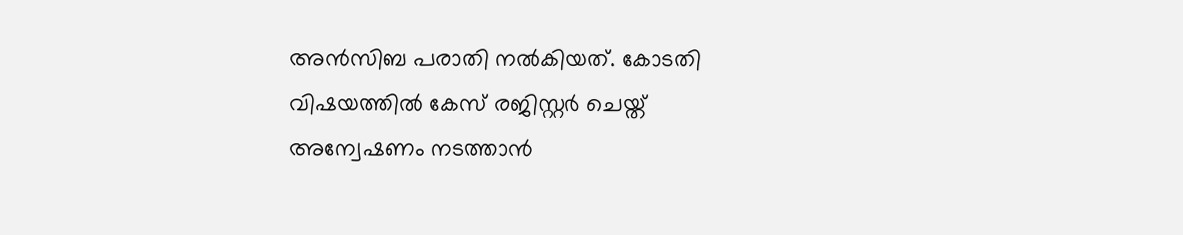അൻസിബ പരാതി നൽകിയത്. കോടതി വിഷയത്തിൽ കേസ് രജിസ്റ്റർ ചെയ്ത് അന്വേഷണം നടത്താൻ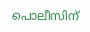പൊലീസിന്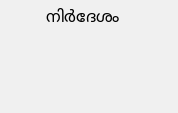നിർദേശം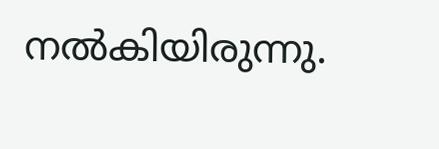നൽകിയിരുന്നു.